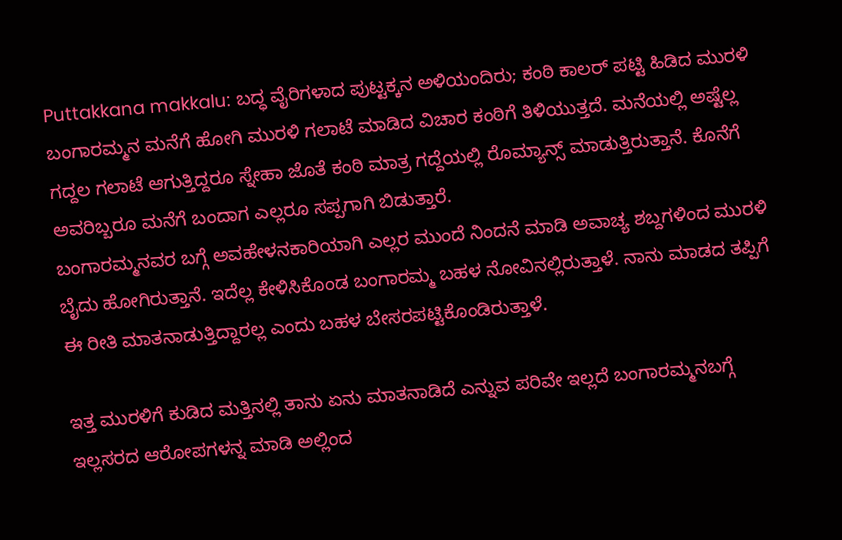Puttakkana makkalu: ಬದ್ಧ ವೈರಿಗಳಾದ ಪುಟ್ಟಕ್ಕನ ಅಳಿಯಂದಿರು; ಕಂಠಿ ಕಾಲರ್ ಪಟ್ಟಿ ಹಿಡಿದ ಮುರಳಿ
ಬಂಗಾರಮ್ಮನ ಮನೆಗೆ ಹೋಗಿ ಮುರಳಿ ಗಲಾಟೆ ಮಾಡಿದ ವಿಚಾರ ಕಂಠಿಗೆ ತಿಳಿಯುತ್ತದೆ. ಮನೆಯಲ್ಲಿ ಅಷ್ಟೆಲ್ಲ ಗದ್ದಲ ಗಲಾಟೆ ಆಗುತ್ತಿದ್ದರೂ ಸ್ನೇಹಾ ಜೊತೆ ಕಂಠಿ ಮಾತ್ರ ಗದ್ದೆಯಲ್ಲಿ ರೊಮ್ಯಾನ್ಸ್ ಮಾಡುತ್ತಿರುತ್ತಾನೆ. ಕೊನೆಗೆ ಅವರಿಬ್ಬರೂ ಮನೆಗೆ ಬಂದಾಗ ಎಲ್ಲರೂ ಸಪ್ಪಗಾಗಿ ಬಿಡುತ್ತಾರೆ.
ಬಂಗಾರಮ್ಮನವರ ಬಗ್ಗೆ ಅವಹೇಳನಕಾರಿಯಾಗಿ ಎಲ್ಲರ ಮುಂದೆ ನಿಂದನೆ ಮಾಡಿ ಅವಾಚ್ಯ ಶಬ್ದಗಳಿಂದ ಮುರಳಿ ಬೈದು ಹೋಗಿರುತ್ತಾನೆ. ಇದೆಲ್ಲ ಕೇಳಿಸಿಕೊಂಡ ಬಂಗಾರಮ್ಮ ಬಹಳ ನೋವಿನಲ್ಲಿರುತ್ತಾಳೆ. ನಾನು ಮಾಡದ ತಪ್ಪಿಗೆ ಈ ರೀತಿ ಮಾತನಾಡುತ್ತಿದ್ದಾರಲ್ಲ ಎಂದು ಬಹಳ ಬೇಸರಪಟ್ಟಿಕೊಂಡಿರುತ್ತಾಳೆ.

ಇತ್ತ ಮುರಳಿಗೆ ಕುಡಿದ ಮತ್ತಿನಲ್ಲಿ ತಾನು ಏನು ಮಾತನಾಡಿದೆ ಎನ್ನುವ ಪರಿವೇ ಇಲ್ಲದೆ ಬಂಗಾರಮ್ಮನಬಗ್ಗೆ ಇಲ್ಲಸರದ ಆರೋಪಗಳನ್ನ ಮಾಡಿ ಅಲ್ಲಿಂದ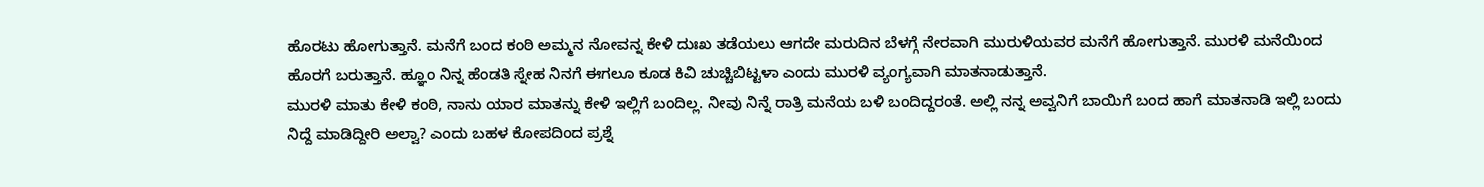ಹೊರಟು ಹೋಗುತ್ತಾನೆ. ಮನೆಗೆ ಬಂದ ಕಂಠಿ ಅಮ್ಮನ ನೋವನ್ನ ಕೇಳಿ ದುಃಖ ತಡೆಯಲು ಆಗದೇ ಮರುದಿನ ಬೆಳಗ್ಗೆ ನೇರವಾಗಿ ಮುರುಳಿಯವರ ಮನೆಗೆ ಹೋಗುತ್ತಾನೆ. ಮುರಳಿ ಮನೆಯಿಂದ ಹೊರಗೆ ಬರುತ್ತಾನೆ. ಹ್ಞೂಂ ನಿನ್ನ ಹೆಂಡತಿ ಸ್ನೇಹ ನಿನಗೆ ಈಗಲೂ ಕೂಡ ಕಿವಿ ಚುಚ್ಚಿಬಿಟ್ಟಳಾ ಎಂದು ಮುರಳಿ ವ್ಯಂಗ್ಯವಾಗಿ ಮಾತನಾಡುತ್ತಾನೆ.
ಮುರಳಿ ಮಾತು ಕೇಳಿ ಕಂಠಿ, ನಾನು ಯಾರ ಮಾತನ್ನು ಕೇಳಿ ಇಲ್ಲಿಗೆ ಬಂದಿಲ್ಲ. ನೀವು ನಿನ್ನೆ ರಾತ್ರಿ ಮನೆಯ ಬಳಿ ಬಂದಿದ್ದರಂತೆ. ಅಲ್ಲಿ ನನ್ನ ಅವ್ವನಿಗೆ ಬಾಯಿಗೆ ಬಂದ ಹಾಗೆ ಮಾತನಾಡಿ ಇಲ್ಲಿ ಬಂದು ನಿದ್ದೆ ಮಾಡಿದ್ದೀರಿ ಅಲ್ವಾ? ಎಂದು ಬಹಳ ಕೋಪದಿಂದ ಪ್ರಶ್ನೆ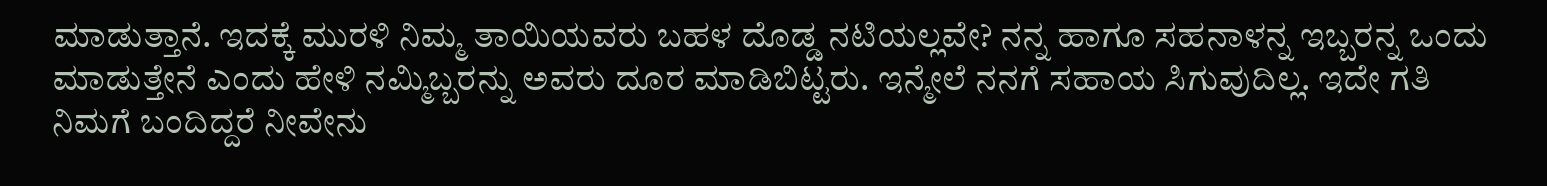ಮಾಡುತ್ತಾನೆ. ಇದಕ್ಕೆ ಮುರಳಿ ನಿಮ್ಮ ತಾಯಿಯವರು ಬಹಳ ದೊಡ್ಡ ನಟಿಯಲ್ಲವೇ? ನನ್ನ ಹಾಗೂ ಸಹನಾಳನ್ನ ಇಬ್ಬರನ್ನ ಒಂದು ಮಾಡುತ್ತೇನೆ ಎಂದು ಹೇಳಿ ನಮ್ಮಿಬ್ಬರನ್ನು ಅವರು ದೂರ ಮಾಡಿಬಿಟ್ಟರು. ಇನ್ಮೇಲೆ ನನಗೆ ಸಹಾಯ ಸಿಗುವುದಿಲ್ಲ. ಇದೇ ಗತಿ ನಿಮಗೆ ಬಂದಿದ್ದರೆ ನೀವೇನು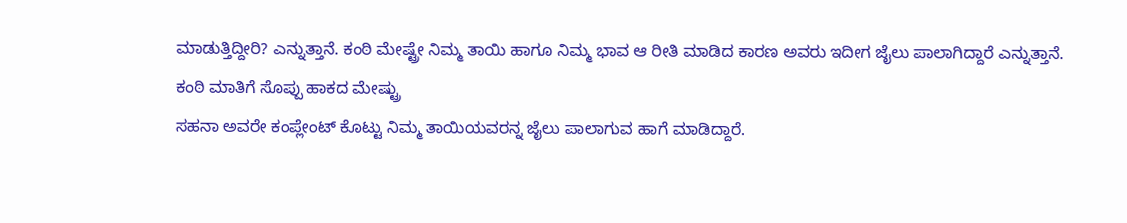ಮಾಡುತ್ತಿದ್ದೀರಿ? ಎನ್ನುತ್ತಾನೆ. ಕಂಠಿ ಮೇಷ್ಟ್ರೇ ನಿಮ್ಮ ತಾಯಿ ಹಾಗೂ ನಿಮ್ಮ ಭಾವ ಆ ರೀತಿ ಮಾಡಿದ ಕಾರಣ ಅವರು ಇದೀಗ ಜೈಲು ಪಾಲಾಗಿದ್ದಾರೆ ಎನ್ನುತ್ತಾನೆ.
ಕಂಠಿ ಮಾತಿಗೆ ಸೊಪ್ಪು ಹಾಕದ ಮೇಷ್ಟ್ರು
ಸಹನಾ ಅವರೇ ಕಂಪ್ಲೇಂಟ್ ಕೊಟ್ಟು ನಿಮ್ಮ ತಾಯಿಯವರನ್ನ ಜೈಲು ಪಾಲಾಗುವ ಹಾಗೆ ಮಾಡಿದ್ದಾರೆ.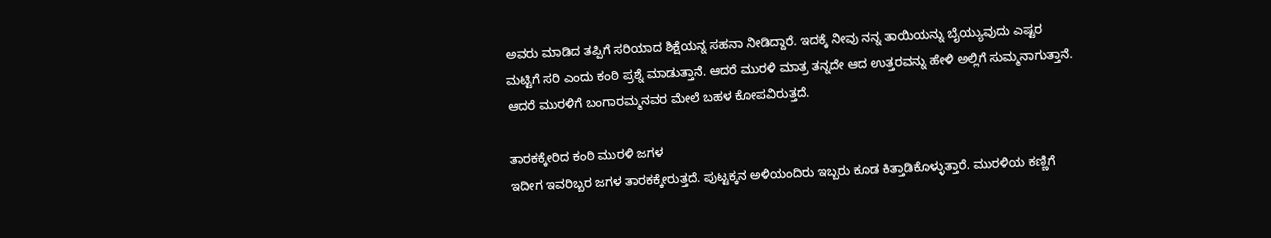ಅವರು ಮಾಡಿದ ತಪ್ಪಿಗೆ ಸರಿಯಾದ ಶಿಕ್ಷೆಯನ್ನ ಸಹನಾ ನೀಡಿದ್ದಾರೆ. ಇದಕ್ಕೆ ನೀವು ನನ್ನ ತಾಯಿಯನ್ನು ಬೈಯ್ಯುವುದು ಎಷ್ಟರ ಮಟ್ಟಿಗೆ ಸರಿ ಎಂದು ಕಂಠಿ ಪ್ರಶ್ನೆ ಮಾಡುತ್ತಾನೆ. ಆದರೆ ಮುರಳಿ ಮಾತ್ರ ತನ್ನದೇ ಆದ ಉತ್ತರವನ್ನು ಹೇಳಿ ಅಲ್ಲಿಗೆ ಸುಮ್ಮನಾಗುತ್ತಾನೆ. ಆದರೆ ಮುರಳಿಗೆ ಬಂಗಾರಮ್ಮನವರ ಮೇಲೆ ಬಹಳ ಕೋಪವಿರುತ್ತದೆ.

ತಾರಕಕ್ಕೇರಿದ ಕಂಠಿ ಮುರಳಿ ಜಗಳ
ಇದೀಗ ಇವರಿಬ್ಬರ ಜಗಳ ತಾರಕಕ್ಕೇರುತ್ತದೆ. ಪುಟ್ಟಕ್ಕನ ಅಳಿಯಂದಿರು ಇಬ್ಬರು ಕೂಡ ಕಿತ್ತಾಡಿಕೊಳ್ಳುತ್ತಾರೆ. ಮುರಳಿಯ ಕಣ್ಣಿಗೆ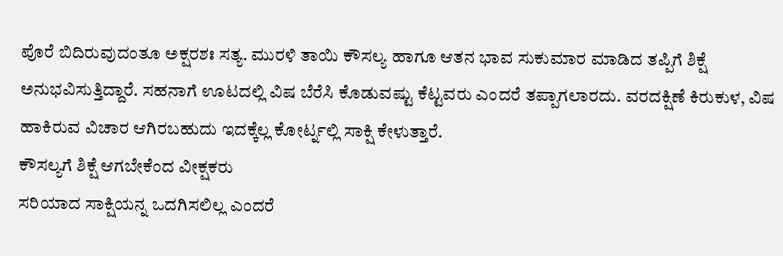ಪೊರೆ ಬಿದಿರುವುದಂತೂ ಅಕ್ಷರಶಃ ಸತ್ಯ. ಮುರಳಿ ತಾಯಿ ಕೌಸಲ್ಯ ಹಾಗೂ ಆತನ ಭಾವ ಸುಕುಮಾರ ಮಾಡಿದ ತಪ್ಪಿಗೆ ಶಿಕ್ಷೆ ಅನುಭವಿಸುತ್ತಿದ್ದಾರೆ. ಸಹನಾಗೆ ಊಟದಲ್ಲಿ ವಿಷ ಬೆರೆಸಿ ಕೊಡುವಷ್ಟು ಕೆಟ್ಟವರು ಎಂದರೆ ತಪ್ಪಾಗಲಾರದು. ವರದಕ್ಷಿಣೆ ಕಿರುಕುಳ, ವಿಷ ಹಾಕಿರುವ ವಿಚಾರ ಆಗಿರಬಹುದು ಇದಕ್ಕೆಲ್ಲ ಕೋರ್ಟ್ನಲ್ಲಿ ಸಾಕ್ಷಿ ಕೇಳುತ್ತಾರೆ.
ಕೌಸಲ್ಯಗೆ ಶಿಕ್ಷೆ ಆಗಬೇಕೆಂದ ವೀಕ್ಷಕರು
ಸರಿಯಾದ ಸಾಕ್ಷಿಯನ್ನ ಒದಗಿಸಲಿಲ್ಲ ಎಂದರೆ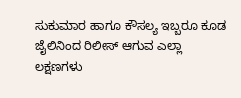ಸುಕುಮಾರ ಹಾಗೂ ಕೌಸಲ್ಯ ಇಬ್ಬರೂ ಕೂಡ ಜೈಲಿನಿಂದ ರಿಲೀಸ್ ಆಗುವ ಎಲ್ಲಾ ಲಕ್ಷಣಗಳು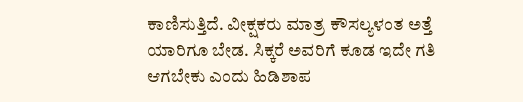ಕಾಣಿಸುತ್ತಿದೆ. ವೀಕ್ಷಕರು ಮಾತ್ರ ಕೌಸಲ್ಯಳಂತ ಅತ್ತೆ ಯಾರಿಗೂ ಬೇಡ. ಸಿಕ್ಕರೆ ಅವರಿಗೆ ಕೂಡ ಇದೇ ಗತಿ ಆಗಬೇಕು ಎಂದು ಹಿಡಿಶಾಪ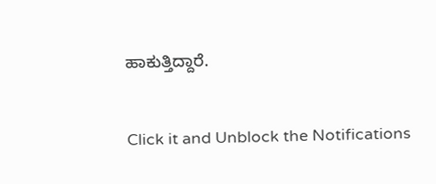ಹಾಕುತ್ತಿದ್ದಾರೆ.


Click it and Unblock the Notifications